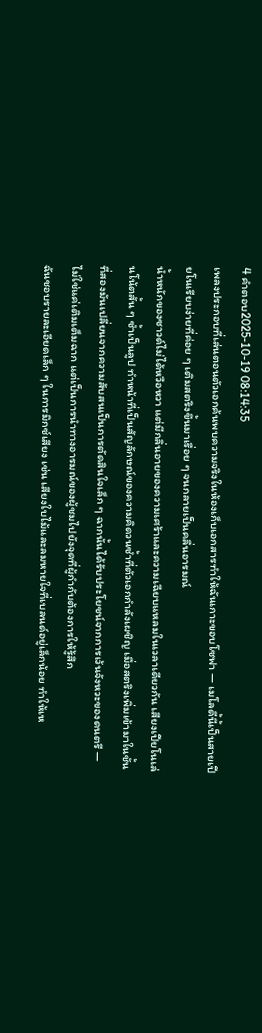4 คำตอบ2025-10-19 08:14:35
เพลงประกอบที่เล่นตอนตัวเอกค้นพบความจริงในห้องเก็บเอกสารทำให้ฉันเกาะขอบโซฟา — เมโลดี้นี้เป็นสายเปียโนเรียบง่ายที่ค่อย ๆ เติมสตริงขึ้นมาเรื่อย ๆ จนกลายเป็นคลื่นอารมณ์
น้ำหนักของซาวด์ไม่ได้หวือหวา แต่มีกลิ่นอายของความเศร้าและความเฉียบแหลมในเวลาเดียวกัน เสียงเปียโนเล่นโน้ตสั้น ๆ ซ้ำเป็นลูป ทำหน้าที่เป็นสัญลักษณ์ของความคิดวนซ้ำที่ตัวเอกกำลังเผชิญ เมื่อสตริงเพิ่มเข้ามาในชั้นที่สองมันเปลี่ยนจากความสับสนเป็นการตัดสินใจเล็ก ๆ ฉากนั้นได้รับประโยชน์จากการเว้นจังหวะของดนตรี — ไม่ใช่แค่เติมเต็มฉาก แต่เป็นการนำทางอารมณ์ของผู้ชมไปยังจุดที่ผู้กำกับต้องการให้รู้สึก
ฉันชอบรายละเอียดเล็ก ๆ ในการมิกซ์เสียง เช่น เสียงใบไม้และลมหายใจที่เบลนด์อยู่เล็กน้อย ทำให้เห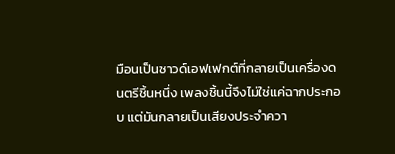มือนเป็นซาวด์เอฟเฟกต์ที่กลายเป็นเครื่องดนตรีชิ้นหนึ่ง เพลงชิ้นนี้จึงไม่ใช่แค่ฉากประกอบ แต่มันกลายเป็นเสียงประจำควา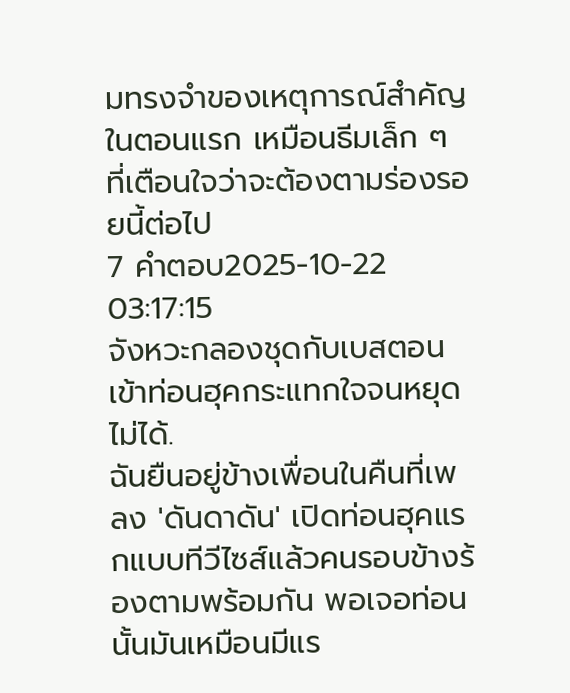มทรงจำของเหตุการณ์สำคัญในตอนแรก เหมือนธีมเล็ก ๆ ที่เตือนใจว่าจะต้องตามร่องรอยนี้ต่อไป
7 คำตอบ2025-10-22 03:17:15
จังหวะกลองชุดกับเบสตอนเข้าท่อนฮุคกระแทกใจจนหยุดไม่ได้.
ฉันยืนอยู่ข้างเพื่อนในคืนที่เพลง 'ดันดาดัน' เปิดท่อนฮุคแรกแบบทีวีไซส์แล้วคนรอบข้างร้องตามพร้อมกัน พอเจอท่อนนั้นมันเหมือนมีแร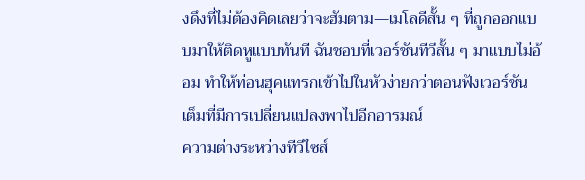งดึงที่ไม่ต้องคิดเลยว่าจะฮัมตาม—เมโลดีสั้น ๆ ที่ถูกออกแบบมาให้ติดหูแบบทันที ฉันชอบที่เวอร์ชันทีวีสั้น ๆ มาแบบไม่อ้อม ทำให้ท่อนฮุคแทรกเข้าไปในหัวง่ายกว่าตอนฟังเวอร์ชันเต็มที่มีการเปลี่ยนแปลงพาไปอีกอารมณ์
ความต่างระหว่างทีวีไซส์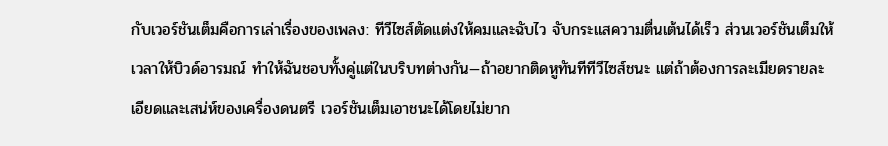กับเวอร์ชันเต็มคือการเล่าเรื่องของเพลง: ทีวีไซส์ตัดแต่งให้คมและฉับไว จับกระแสความตื่นเต้นได้เร็ว ส่วนเวอร์ชันเต็มให้เวลาให้บิวด์อารมณ์ ทำให้ฉันชอบทั้งคู่แต่ในบริบทต่างกัน—ถ้าอยากติดหูทันทีทีวีไซส์ชนะ แต่ถ้าต้องการละเมียดรายละเอียดและเสน่ห์ของเครื่องดนตรี เวอร์ชันเต็มเอาชนะได้โดยไม่ยาก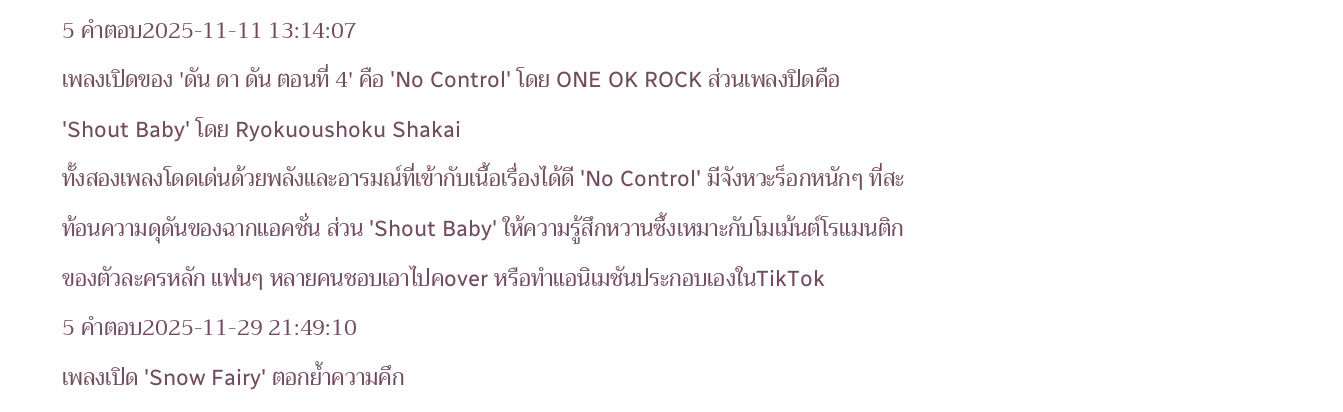5 คำตอบ2025-11-11 13:14:07
เพลงเปิดของ 'ดัน ดา ดัน ตอนที่ 4' คือ 'No Control' โดย ONE OK ROCK ส่วนเพลงปิดคือ 'Shout Baby' โดย Ryokuoushoku Shakai
ทั้งสองเพลงโดดเด่นด้วยพลังและอารมณ์ที่เข้ากับเนื้อเรื่องได้ดี 'No Control' มีจังหวะร็อกหนักๆ ที่สะท้อนความดุดันของฉากแอคชั่น ส่วน 'Shout Baby' ให้ความรู้สึกหวานซึ้งเหมาะกับโมเม้นต์โรแมนติกของตัวละครหลัก แฟนๆ หลายคนชอบเอาไปคover หรือทำแอนิเมชันประกอบเองในTikTok
5 คำตอบ2025-11-29 21:49:10
เพลงเปิด 'Snow Fairy' ตอกย้ำความคึก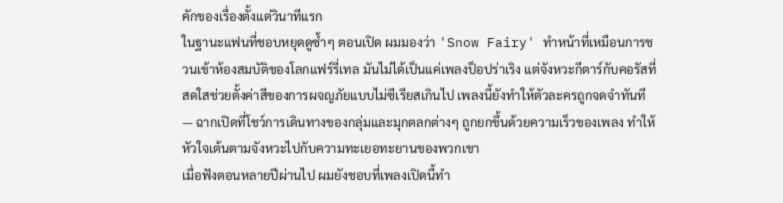คักของเรื่องตั้งแต่วินาทีแรก
ในฐานะแฟนที่ชอบหยุดดูซ้ำๆ ตอนเปิด ผมมองว่า 'Snow Fairy' ทำหน้าที่เหมือนการชวนเข้าห้องสมบัติของโลกแฟร์รี่เทล มันไม่ได้เป็นแค่เพลงป็อปร่าเริง แต่จังหวะกีตาร์กับคอรัสที่สดใสช่วยตั้งค่าสีของการผจญภัยแบบไม่ซีเรียสเกินไป เพลงนี้ยังทำให้ตัวละครถูกจดจำทันที — ฉากเปิดที่โชว์การเดินทางของกลุ่มและมุกตลกต่างๆ ถูกยกขึ้นด้วยความเร็วของเพลง ทำให้หัวใจเต้นตามจังหวะไปกับความทะเยอทะยานของพวกเขา
เมื่อฟังตอนหลายปีผ่านไป ผมยังชอบที่เพลงเปิดนี้ทำ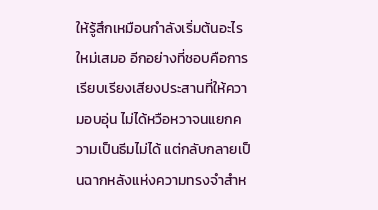ให้รู้สึกเหมือนกำลังเริ่มต้นอะไรใหม่เสมอ อีกอย่างที่ชอบคือการเรียบเรียงเสียงประสานที่ให้ความอบอุ่น ไม่ได้หวือหวาจนแยกความเป็นธีมไม่ได้ แต่กลับกลายเป็นฉากหลังแห่งความทรงจำสำห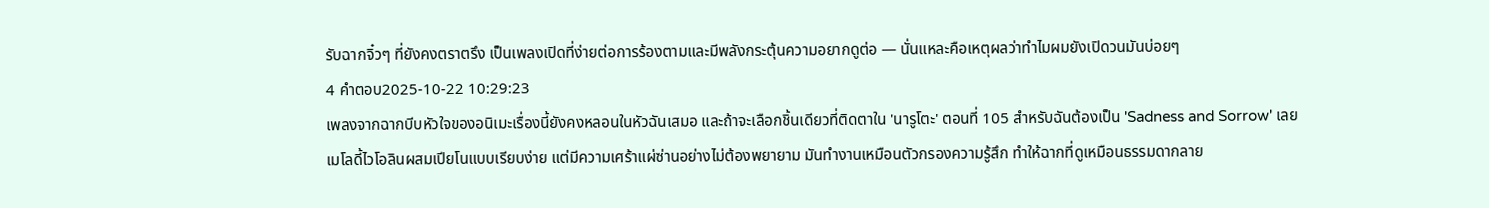รับฉากจิ๋วๆ ที่ยังคงตราตรึง เป็นเพลงเปิดที่ง่ายต่อการร้องตามและมีพลังกระตุ้นความอยากดูต่อ — นั่นแหละคือเหตุผลว่าทำไมผมยังเปิดวนมันบ่อยๆ
4 คำตอบ2025-10-22 10:29:23
เพลงจากฉากบีบหัวใจของอนิเมะเรื่องนี้ยังคงหลอนในหัวฉันเสมอ และถ้าจะเลือกชิ้นเดียวที่ติดตาใน 'นารูโตะ' ตอนที่ 105 สำหรับฉันต้องเป็น 'Sadness and Sorrow' เลย
เมโลดี้ไวโอลินผสมเปียโนแบบเรียบง่าย แต่มีความเศร้าแผ่ซ่านอย่างไม่ต้องพยายาม มันทำงานเหมือนตัวกรองความรู้สึก ทำให้ฉากที่ดูเหมือนธรรมดากลาย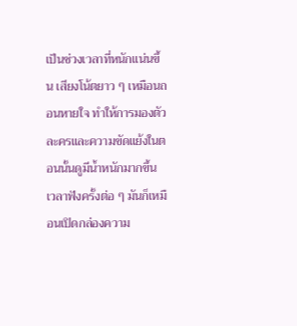เป็นช่วงเวลาที่หนักแน่นขึ้น เสียงโน้ตยาว ๆ เหมือนถอนหายใจ ทำให้การมองตัวละครและความขัดแย้งในตอนนั้นดูมีน้ำหนักมากขึ้น
เวลาฟังครั้งต่อ ๆ มันก็เหมือนเปิดกล่องความ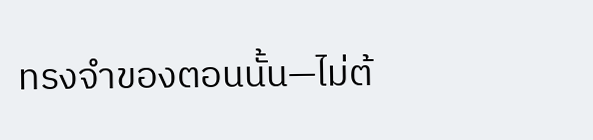ทรงจำของตอนนั้น—ไม่ต้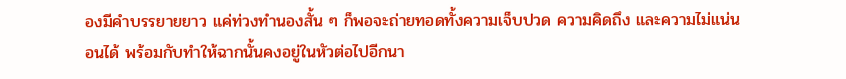องมีคำบรรยายยาว แค่ท่วงทำนองสั้น ๆ ก็พอจะถ่ายทอดทั้งความเจ็บปวด ความคิดถึง และความไม่แน่นอนได้ พร้อมกับทำให้ฉากนั้นคงอยู่ในหัวต่อไปอีกนา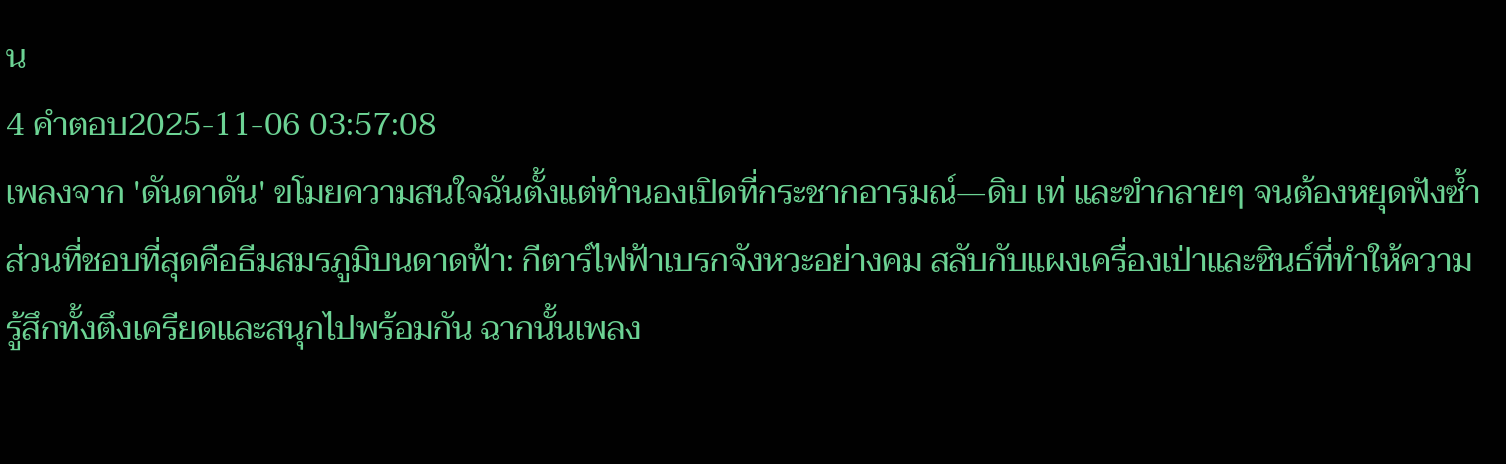น
4 คำตอบ2025-11-06 03:57:08
เพลงจาก 'ดันดาดัน' ขโมยความสนใจฉันตั้งแต่ทำนองเปิดที่กระชากอารมณ์—ดิบ เท่ และขำกลายๆ จนต้องหยุดฟังซ้ำ
ส่วนที่ชอบที่สุดคือธีมสมรภูมิบนดาดฟ้า: กีตาร์ไฟฟ้าเบรกจังหวะอย่างคม สลับกับแผงเครื่องเป่าและซินธ์ที่ทำให้ความรู้สึกทั้งตึงเครียดและสนุกไปพร้อมกัน ฉากนั้นเพลง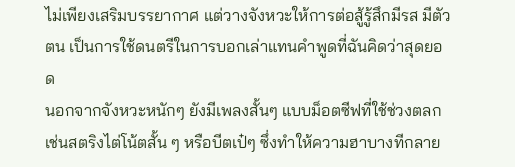ไม่เพียงเสริมบรรยากาศ แต่วางจังหวะให้การต่อสู้รู้สึกมีรส มีตัวตน เป็นการใช้ดนตรีในการบอกเล่าแทนคำพูดที่ฉันคิดว่าสุดยอด
นอกจากจังหวะหนักๆ ยังมีเพลงสั้นๆ แบบม็อตซีฟที่ใช้ช่วงตลก เช่นสตริงไต่โน้ตสั้น ๆ หรือบีตเป๋ๆ ซึ่งทำให้ความฮาบางทีกลาย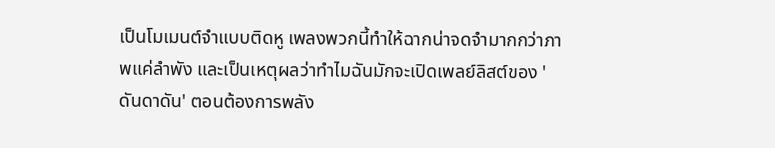เป็นโมเมนต์จำแบบติดหู เพลงพวกนี้ทำให้ฉากน่าจดจำมากกว่าภาพแค่ลำพัง และเป็นเหตุผลว่าทำไมฉันมักจะเปิดเพลย์ลิสต์ของ 'ดันดาดัน' ตอนต้องการพลัง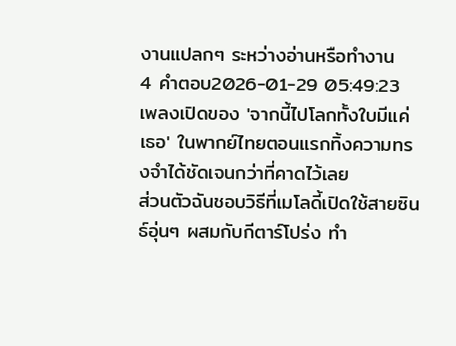งานแปลกๆ ระหว่างอ่านหรือทำงาน
4 คำตอบ2026-01-29 05:49:23
เพลงเปิดของ 'จากนี้ไปโลกทั้งใบมีแค่เธอ' ในพากย์ไทยตอนแรกทิ้งความทรงจำได้ชัดเจนกว่าที่คาดไว้เลย
ส่วนตัวฉันชอบวิธีที่เมโลดี้เปิดใช้สายซินธ์อุ่นๆ ผสมกับกีตาร์โปร่ง ทำ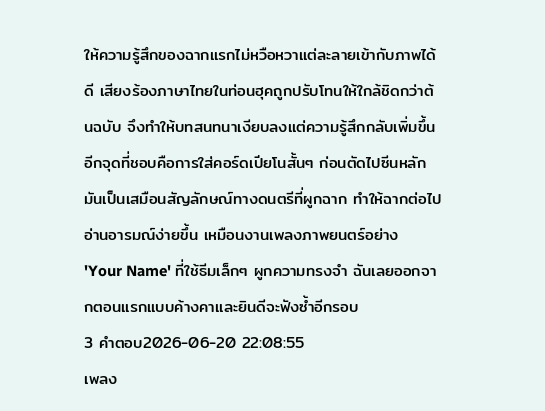ให้ความรู้สึกของฉากแรกไม่หวือหวาแต่ละลายเข้ากับภาพได้ดี เสียงร้องภาษาไทยในท่อนฮุคถูกปรับโทนให้ใกล้ชิดกว่าต้นฉบับ จึงทำให้บทสนทนาเงียบลงแต่ความรู้สึกกลับเพิ่มขึ้น
อีกจุดที่ชอบคือการใส่คอร์ดเปียโนสั้นๆ ก่อนตัดไปซีนหลัก มันเป็นเสมือนสัญลักษณ์ทางดนตรีที่ผูกฉาก ทำให้ฉากต่อไปอ่านอารมณ์ง่ายขึ้น เหมือนงานเพลงภาพยนตร์อย่าง 'Your Name' ที่ใช้ธีมเล็กๆ ผูกความทรงจำ ฉันเลยออกจากตอนแรกแบบค้างคาและยินดีจะฟังซ้ำอีกรอบ
3 คำตอบ2026-06-20 22:08:55
เพลง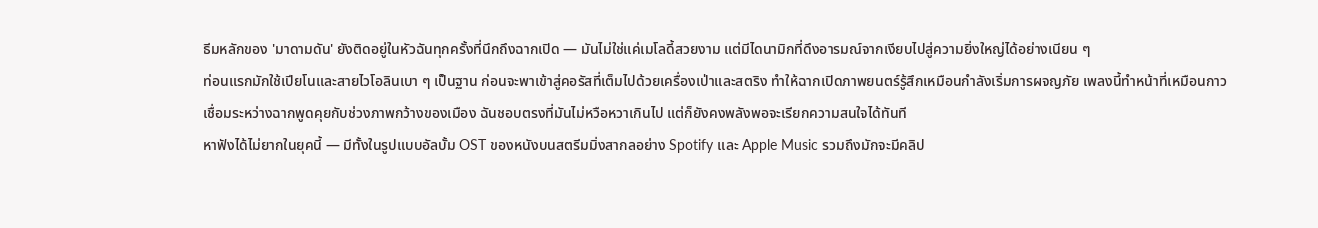ธีมหลักของ 'มาดามดัน' ยังติดอยู่ในหัวฉันทุกครั้งที่นึกถึงฉากเปิด — มันไม่ใช่แค่เมโลดี้สวยงาม แต่มีไดนามิกที่ดึงอารมณ์จากเงียบไปสู่ความยิ่งใหญ่ได้อย่างเนียน ๆ
ท่อนแรกมักใช้เปียโนและสายไวโอลินเบา ๆ เป็นฐาน ก่อนจะพาเข้าสู่คอรัสที่เต็มไปด้วยเครื่องเป่าและสตริง ทำให้ฉากเปิดภาพยนตร์รู้สึกเหมือนกำลังเริ่มการผจญภัย เพลงนี้ทำหน้าที่เหมือนกาวเชื่อมระหว่างฉากพูดคุยกับช่วงภาพกว้างของเมือง ฉันชอบตรงที่มันไม่หวือหวาเกินไป แต่ก็ยังคงพลังพอจะเรียกความสนใจได้ทันที
หาฟังได้ไม่ยากในยุคนี้ — มีทั้งในรูปแบบอัลบั้ม OST ของหนังบนสตรีมมิ่งสากลอย่าง Spotify และ Apple Music รวมถึงมักจะมีคลิป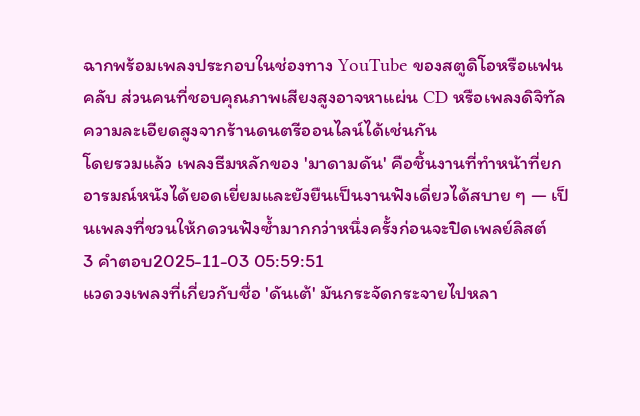ฉากพร้อมเพลงประกอบในช่องทาง YouTube ของสตูดิโอหรือแฟนคลับ ส่วนคนที่ชอบคุณภาพเสียงสูงอาจหาแผ่น CD หรือเพลงดิจิทัลความละเอียดสูงจากร้านดนตรีออนไลน์ได้เช่นกัน
โดยรวมแล้ว เพลงธีมหลักของ 'มาดามดัน' คือชิ้นงานที่ทำหน้าที่ยกอารมณ์หนังได้ยอดเยี่ยมและยังยืนเป็นงานฟังเดี่ยวได้สบาย ๆ — เป็นเพลงที่ชวนให้กดวนฟังซ้ำมากกว่าหนึ่งครั้งก่อนจะปิดเพลย์ลิสต์
3 คำตอบ2025-11-03 05:59:51
แวดวงเพลงที่เกี่ยวกับชื่อ 'ดันเต้' มันกระจัดกระจายไปหลา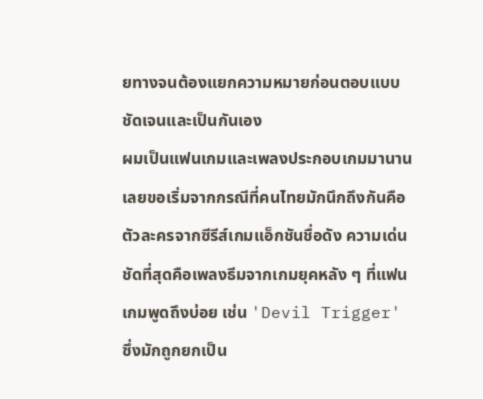ยทางจนต้องแยกความหมายก่อนตอบแบบชัดเจนและเป็นกันเอง
ผมเป็นแฟนเกมและเพลงประกอบเกมมานาน เลยขอเริ่มจากกรณีที่คนไทยมักนึกถึงกันคือตัวละครจากซีรีส์เกมแอ็กชันชื่อดัง ความเด่นชัดที่สุดคือเพลงธีมจากเกมยุคหลัง ๆ ที่แฟนเกมพูดถึงบ่อย เช่น 'Devil Trigger' ซึ่งมักถูกยกเป็น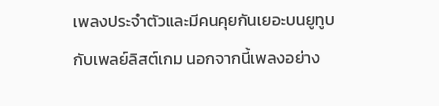เพลงประจำตัวและมีคนคุยกันเยอะบนยูทูบกับเพลย์ลิสต์เกม นอกจากนี้เพลงอย่าง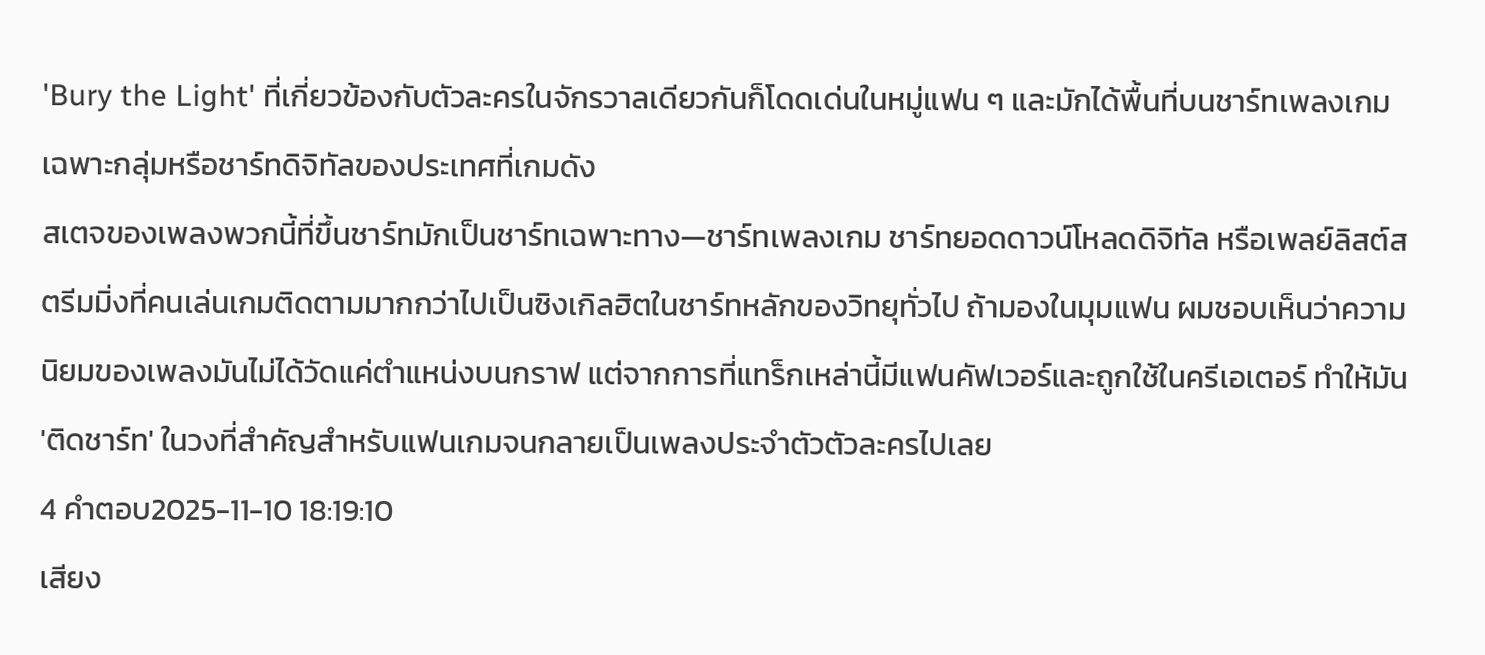'Bury the Light' ที่เกี่ยวข้องกับตัวละครในจักรวาลเดียวกันก็โดดเด่นในหมู่แฟน ๆ และมักได้พื้นที่บนชาร์ทเพลงเกมเฉพาะกลุ่มหรือชาร์ทดิจิทัลของประเทศที่เกมดัง
สเตจของเพลงพวกนี้ที่ขึ้นชาร์ทมักเป็นชาร์ทเฉพาะทาง—ชาร์ทเพลงเกม ชาร์ทยอดดาวน์โหลดดิจิทัล หรือเพลย์ลิสต์สตรีมมิ่งที่คนเล่นเกมติดตามมากกว่าไปเป็นซิงเกิลฮิตในชาร์ทหลักของวิทยุทั่วไป ถ้ามองในมุมแฟน ผมชอบเห็นว่าความนิยมของเพลงมันไม่ได้วัดแค่ตำแหน่งบนกราฟ แต่จากการที่แทร็กเหล่านี้มีแฟนคัฟเวอร์และถูกใช้ในครีเอเตอร์ ทำให้มัน 'ติดชาร์ท' ในวงที่สำคัญสำหรับแฟนเกมจนกลายเป็นเพลงประจำตัวตัวละครไปเลย
4 คำตอบ2025-11-10 18:19:10
เสียง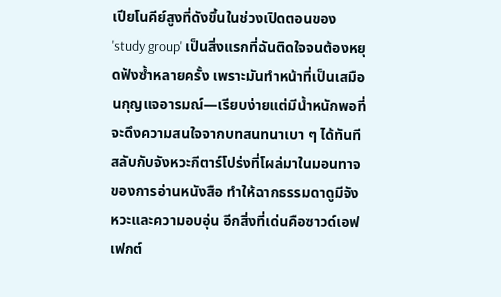เปียโนคีย์สูงที่ดังขึ้นในช่วงเปิดตอนของ 'study group' เป็นสิ่งแรกที่ฉันติดใจจนต้องหยุดฟังซ้ำหลายครั้ง เพราะมันทำหน้าที่เป็นเสมือนกุญแจอารมณ์—เรียบง่ายแต่มีน้ำหนักพอที่จะดึงความสนใจจากบทสนทนาเบา ๆ ได้ทันที
สลับกับจังหวะกีตาร์โปร่งที่โผล่มาในมอนทาจของการอ่านหนังสือ ทำให้ฉากธรรมดาดูมีจังหวะและความอบอุ่น อีกสิ่งที่เด่นคือซาวด์เอฟเฟกต์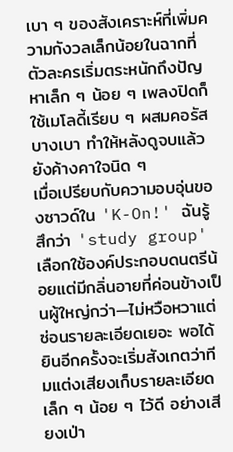เบา ๆ ของสังเคราะห์ที่เพิ่มความกังวลเล็กน้อยในฉากที่ตัวละครเริ่มตระหนักถึงปัญหาเล็ก ๆ น้อย ๆ เพลงปิดก็ใช้เมโลดี้เรียบ ๆ ผสมคอรัสบางเบา ทำให้หลังดูจบแล้วยังค้างคาใจนิด ๆ
เมื่อเปรียบกับความอบอุ่นของซาวด์ใน 'K-On!' ฉันรู้สึกว่า 'study group' เลือกใช้องค์ประกอบดนตรีน้อยแต่มีกลิ่นอายที่ค่อนข้างเป็นผู้ใหญ่กว่า—ไม่หวือหวาแต่ซ่อนรายละเอียดเยอะ พอได้ยินอีกครั้งจะเริ่มสังเกตว่าทีมแต่งเสียงเก็บรายละเอียดเล็ก ๆ น้อย ๆ ไว้ดี อย่างเสียงเป่า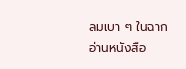ลมเบา ๆ ในฉากอ่านหนังสือ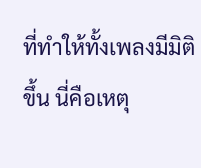ที่ทำให้ทั้งเพลงมีมิติขึ้น นี่คือเหตุ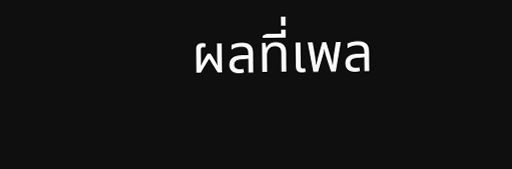ผลที่เพล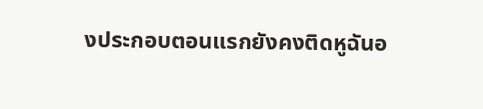งประกอบตอนแรกยังคงติดหูฉันอ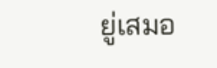ยู่เสมอ